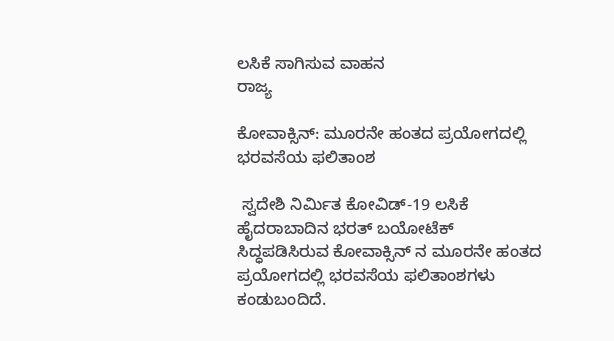ಲಸಿಕೆ ಸಾಗಿಸುವ ವಾಹನ
ರಾಜ್ಯ

ಕೋವಾಕ್ಸಿನ್: ಮೂರನೇ ಹಂತದ ಪ್ರಯೋಗದಲ್ಲಿ ಭರವಸೆಯ ಫಲಿತಾಂಶ

 ಸ್ವದೇಶಿ ನಿರ್ಮಿತ ಕೋವಿಡ್-19 ಲಸಿಕೆ  ಹೈದರಾಬಾದಿನ ಭರತ್ ಬಯೋಟೆಕ್  ಸಿದ್ಧಪಡಿಸಿರುವ ಕೋವಾಕ್ಸಿನ್ ನ ಮೂರನೇ ಹಂತದ ಪ್ರಯೋಗದಲ್ಲಿ ಭರವಸೆಯ ಫಲಿತಾಂಶಗಳು ಕಂಡುಬಂದಿದೆ.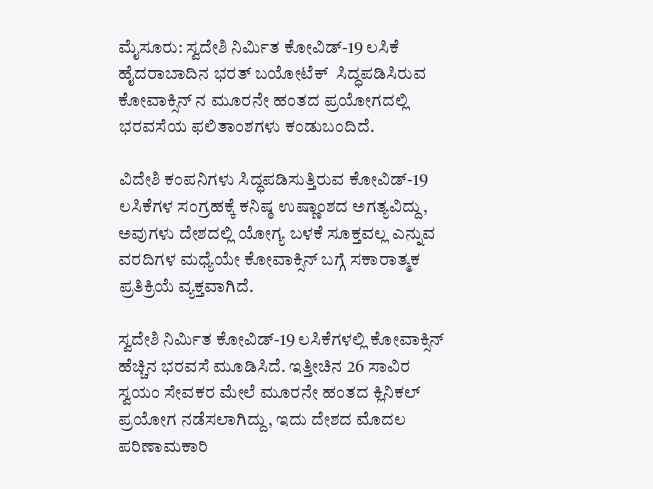ಮೈಸೂರು: ಸ್ವದೇಶಿ ನಿರ್ಮಿತ ಕೋವಿಡ್-19 ಲಸಿಕೆ  ಹೈದರಾಬಾದಿನ ಭರತ್ ಬಯೋಟೆಕ್  ಸಿದ್ಧಪಡಿಸಿರುವ ಕೋವಾಕ್ಸಿನ್ ನ ಮೂರನೇ ಹಂತದ ಪ್ರಯೋಗದಲ್ಲಿ ಭರವಸೆಯ ಫಲಿತಾಂಶಗಳು ಕಂಡುಬಂದಿದೆ.

ವಿದೇಶಿ ಕಂಪನಿಗಳು ಸಿದ್ಧಪಡಿಸುತ್ತಿರುವ ಕೋವಿಡ್-19 ಲಸಿಕೆಗಳ ಸಂಗ್ರಹಕ್ಕೆ ಕನಿಷ್ಠ ಉಷ್ಣಾಂಶದ ಅಗತ್ಯವಿದ್ದು, ಅವುಗಳು ದೇಶದಲ್ಲಿ ಯೋಗ್ಯ ಬಳಕೆ ಸೂಕ್ತವಲ್ಲ ಎನ್ನುವ ವರದಿಗಳ ಮಧ್ಯೆಯೇ ಕೋವಾಕ್ಸಿನ್ ಬಗ್ಗೆ ಸಕಾರಾತ್ಮಕ ಪ್ರತಿಕ್ರಿಯೆ ವ್ಯಕ್ತವಾಗಿದೆ.

ಸ್ವದೇಶಿ ನಿರ್ಮಿತ ಕೋವಿಡ್-19 ಲಸಿಕೆಗಳಲ್ಲಿ ಕೋವಾಕ್ಸಿನ್ ಹೆಚ್ಚಿನ ಭರವಸೆ ಮೂಡಿಸಿದೆ. ಇತ್ತೀಚಿನ 26 ಸಾವಿರ ಸ್ವಯಂ ಸೇವಕರ ಮೇಲೆ ಮೂರನೇ ಹಂತದ ಕ್ಲಿನಿಕಲ್ ಪ್ರಯೋಗ ನಡೆಸಲಾಗಿದ್ದು, ಇದು ದೇಶದ ಮೊದಲ ಪರಿಣಾಮಕಾರಿ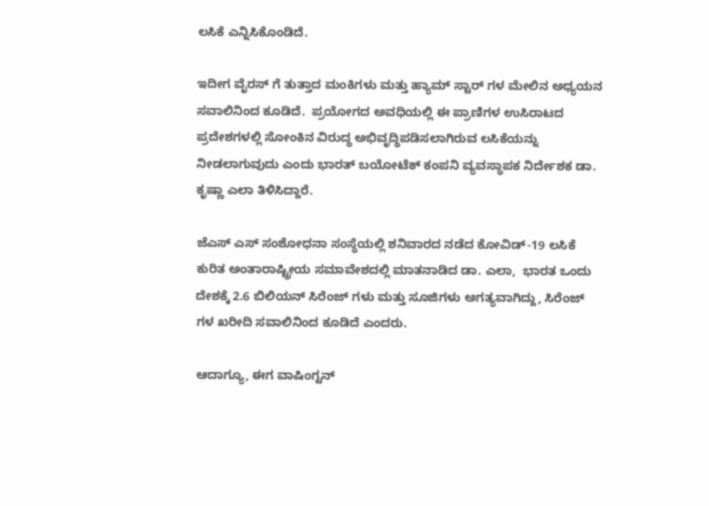ಲಸಿಕೆ ಎನ್ನಿಸಿಕೊಂಡಿದೆ.

ಇದೀಗ ವೈರಸ್ ಗೆ ತುತ್ತಾದ ಮಂಕಿಗಳು ಮತ್ತು ಹ್ಯಾಮ್ ಸ್ಟಾರ್ ಗಳ ಮೇಲಿನ ಅಧ್ಯಯನ ಸವಾಲಿನಿಂದ ಕೂಡಿದೆ.  ಪ್ರಯೋಗದ ಅವಧಿಯಲ್ಲಿ ಈ ಪ್ರಾಣಿಗಳ ಉಸಿರಾಟದ ಪ್ರದೇಶಗಳಲ್ಲಿ ಸೋಂಕಿನ ವಿರುದ್ಧ ಅಭಿವೃದ್ಧಿಪಡಿಸಲಾಗಿರುವ ಲಸಿಕೆಯನ್ನು ನೀಡಲಾಗುವುದು ಎಂದು ಭಾರತ್ ಬಯೋಟೆಕ್ ಕಂಪನಿ ವ್ಯವಸ್ಥಾಪಕ ನಿರ್ದೇಶಕ ಡಾ. ಕೃಷ್ಣಾ ಎಲಾ ತಿಳಿಸಿದ್ದಾರೆ.

ಜೆಎಸ್ ಎಸ್ ಸಂಶೋಧನಾ ಸಂಸ್ಥೆಯಲ್ಲಿ ಶನಿವಾರದ ನಡೆದ ಕೋವಿಡ್-19 ಲಸಿಕೆ ಕುರಿತ ಅಂತಾರಾಷ್ಟ್ರೀಯ ಸಮಾವೇಶದಲ್ಲಿ ಮಾತನಾಡಿದ ಡಾ. ಎಲಾ,  ಭಾರತ ಒಂದು ದೇಶಕ್ಕೆ 2.6 ಬಿಲಿಯನ್ ಸಿರೆಂಜ್ ಗಳು ಮತ್ತು ಸೂಜಿಗಳು ಅಗತ್ಯವಾಗಿದ್ದು, ಸಿರೆಂಜ್ ಗಳ ಖರೀದಿ ಸವಾಲಿನಿಂದ ಕೂಡಿದೆ ಎಂದರು.

ಆದಾಗ್ಯೂ, ಈಗ ವಾಷಿಂಗ್ಟನ್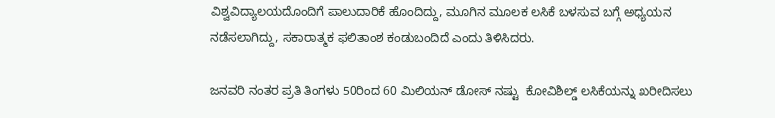ವಿಶ್ವವಿದ್ಯಾಲಯದೊಂದಿಗೆ ಪಾಲುದಾರಿಕೆ ಹೊಂದಿದ್ದು, ಮೂಗಿನ ಮೂಲಕ ಲಸಿಕೆ ಬಳಸುವ ಬಗ್ಗೆ ಅಧ್ಯಯನ ನಡೆಸಲಾಗಿದ್ದು, ಸಕಾರಾತ್ಮಕ ಫಲಿತಾಂಶ ಕಂಡುಬಂದಿದೆ ಎಂದು ತಿಳಿಸಿದರು.

ಜನವರಿ ನಂತರ ಪ್ರತಿ ತಿಂಗಳು 50ರಿಂದ 60 ಮಿಲಿಯನ್ ಡೋಸ್ ನಷ್ಟು  ಕೋವಿಶಿಲ್ಡ್ ಲಸಿಕೆಯನ್ನು ಖರೀದಿಸಲು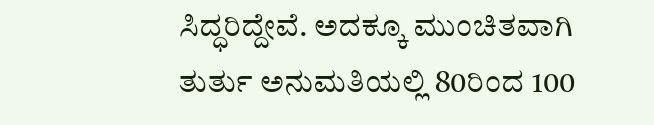ಸಿದ್ಧರಿದ್ದೇವೆ. ಅದಕ್ಕೂ ಮುಂಚಿತವಾಗಿ ತುರ್ತು ಅನುಮತಿಯಲ್ಲಿ 80ರಿಂದ 100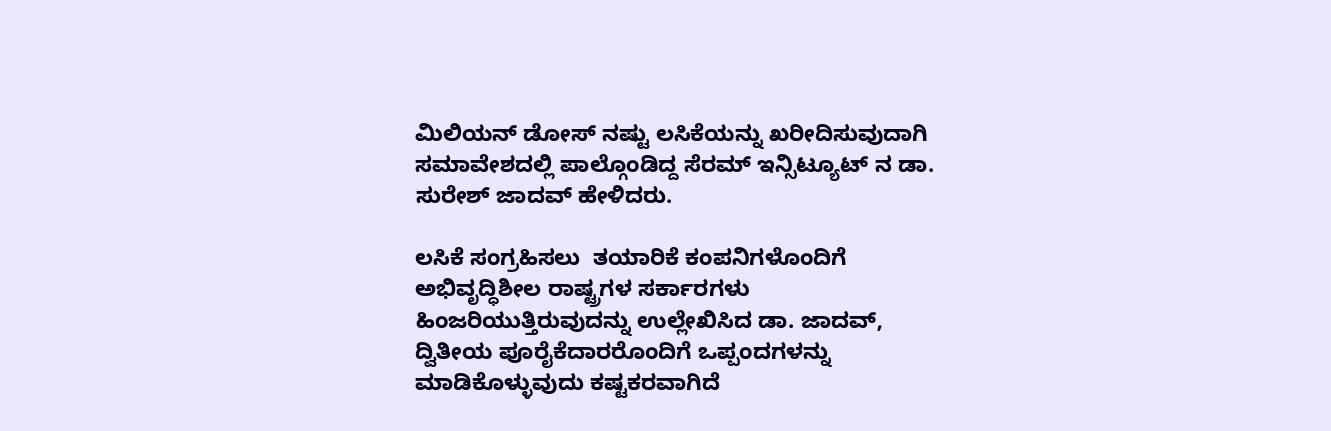ಮಿಲಿಯನ್ ಡೋಸ್ ನಷ್ಟು ಲಸಿಕೆಯನ್ನು ಖರೀದಿಸುವುದಾಗಿ ಸಮಾವೇಶದಲ್ಲಿ ಪಾಲ್ಗೊಂಡಿದ್ದ ಸೆರಮ್ ಇನ್ಸಿಟ್ಯೂಟ್ ನ ಡಾ. ಸುರೇಶ್ ಜಾದವ್ ಹೇಳಿದರು.

ಲಸಿಕೆ ಸಂಗ್ರಹಿಸಲು  ತಯಾರಿಕೆ ಕಂಪನಿಗಳೊಂದಿಗೆ  ಅಭಿವೃದ್ಧಿಶೀಲ ರಾಷ್ಟ್ರಗಳ ಸರ್ಕಾರಗಳು ಹಿಂಜರಿಯುತ್ತಿರುವುದನ್ನು ಉಲ್ಲೇಖಿಸಿದ ಡಾ. ಜಾದವ್,  ದ್ವಿತೀಯ ಪೂರೈಕೆದಾರರೊಂದಿಗೆ ಒಪ್ಪಂದಗಳನ್ನು ಮಾಡಿಕೊಳ್ಳುವುದು ಕಷ್ಟಕರವಾಗಿದೆ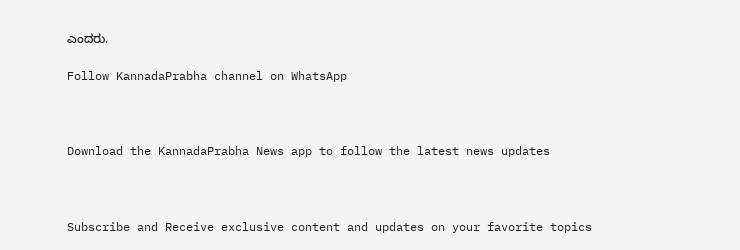ಎಂದರು.

Follow KannadaPrabha channel on WhatsApp



Download the KannadaPrabha News app to follow the latest news updates



Subscribe and Receive exclusive content and updates on your favorite topics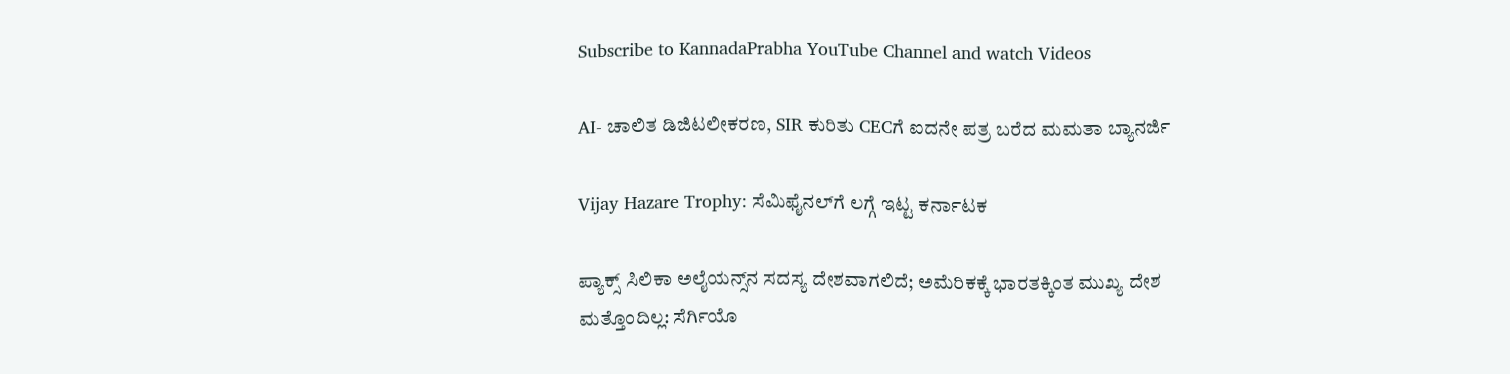Subscribe to KannadaPrabha YouTube Channel and watch Videos

AI- ಚಾಲಿತ ಡಿಜಿಟಲೀಕರಣ, SIR ಕುರಿತು CECಗೆ ಐದನೇ ಪತ್ರ ಬರೆದ ಮಮತಾ ಬ್ಯಾನರ್ಜಿ

Vijay Hazare Trophy: ಸೆಮಿಫೈನಲ್‌ಗೆ ಲಗ್ಗೆ ಇಟ್ಟ ಕರ್ನಾಟಕ

ಪ್ಯಾಕ್ಸ್ ಸಿಲಿಕಾ ಅಲೈಯನ್ಸ್‌ನ ಸದಸ್ಯ ದೇಶವಾಗಲಿದೆ; ಅಮೆರಿಕಕ್ಕೆ ಭಾರತಕ್ಕಿಂತ ಮುಖ್ಯ ದೇಶ ಮತ್ತೊಂದಿಲ್ಲ: ಸೆರ್ಗಿಯೊ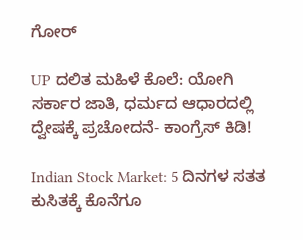ಗೋರ್

UP ದಲಿತ ಮಹಿಳೆ ಕೊಲೆ: ಯೋಗಿ ಸರ್ಕಾರ ಜಾತಿ, ಧರ್ಮದ ಆಧಾರದಲ್ಲಿ ದ್ವೇಷಕ್ಕೆ ಪ್ರಚೋದನೆ- ಕಾಂಗ್ರೆಸ್ ಕಿಡಿ!

Indian Stock Market: 5 ದಿನಗಳ ಸತತ ಕುಸಿತಕ್ಕೆ ಕೊನೆಗೂ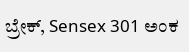ಬ್ರೇಕ್, Sensex 301 ಅಂಕ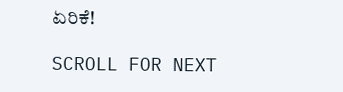ಏರಿಕೆ!

SCROLL FOR NEXT